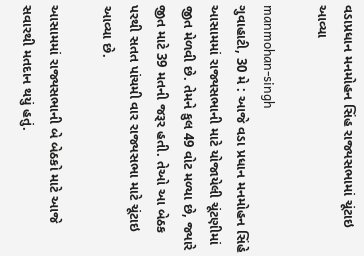વડાપ્રધાન મનમોહન સિંહ રાજ્યસભામાં ચૂંટાઇ આવ્યા

manmohan-singh
ગુવાહાટી, 30 મે : આજે વડા પ્રધાન મનમોહન સિંહે આસામમાં રાજ્યસભાની માટે યોજાયેલી ચૂંટણીમાં જીત મેળવી છે. તેમને કુલ 49 વોટ મળ્યા છે, જ્યારે જીત માટે 39 મતની જરૂર હતી. તેઓ આ બેઠક પરથી સતત પાંચમી વાર રાજ્યસભા માટે ચૂંટાઇ આવ્યા છે.

આસામમાં રાજ્યસભાની બે બેઠકો માટે આજે સવારથી મતદાન થયું હતું.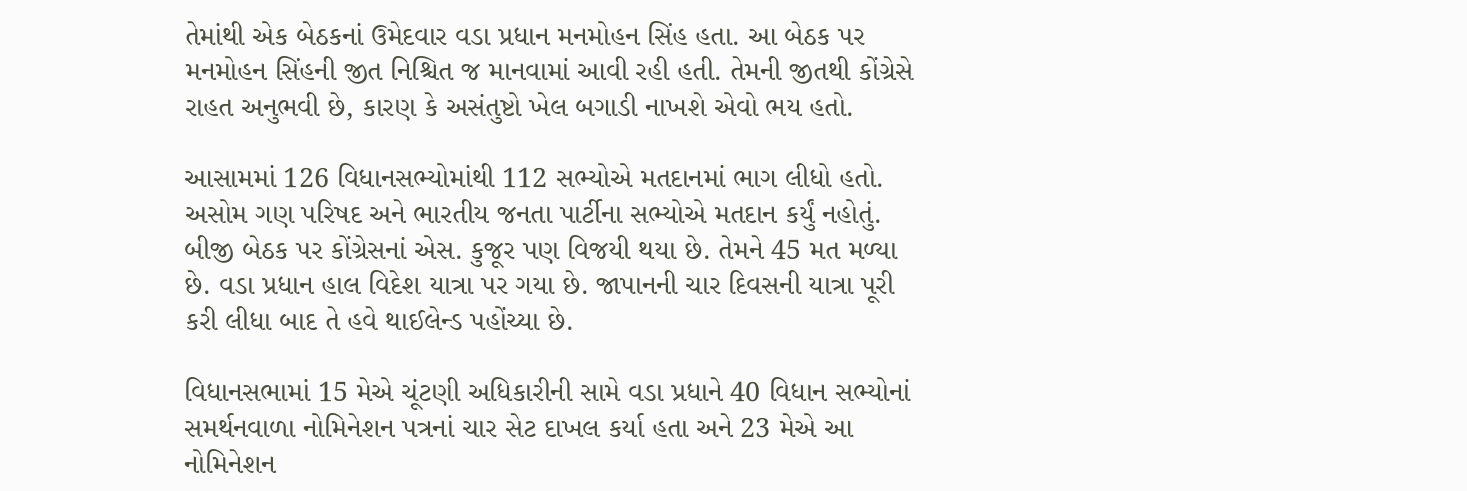તેમાંથી એક બેઠકનાં ઉમેદવાર વડા પ્રધાન મનમોહન સિંહ હતા. આ બેઠક પર મનમોહન સિંહની જીત નિશ્ચિત જ માનવામાં આવી રહી હતી. તેમની જીતથી કોંગ્રેસે રાહત અનુભવી છે, કારણ કે અસંતુષ્ટો ખેલ બગાડી નાખશે એવો ભય હતો.

આસામમાં 126 વિધાનસભ્યોમાંથી 112 સભ્યોએ મતદાનમાં ભાગ લીધો હતો. અસોમ ગણ પરિષદ અને ભારતીય જનતા પાર્ટીના સભ્યોએ મતદાન કર્યું નહોતું. બીજી બેઠક પર કોંગ્રેસનાં એસ. કુજૂર પણ વિજયી થયા છે. તેમને 45 મત મળ્યા છે. વડા પ્રધાન હાલ વિદેશ યાત્રા પર ગયા છે. જાપાનની ચાર દિવસની યાત્રા પૂરી કરી લીધા બાદ તે હવે થાઈલેન્ડ પહોંચ્યા છે.

વિધાનસભામાં 15 મેએ ચૂંટણી અધિકારીની સામે વડા પ્રધાને 40 વિધાન સભ્યોનાં સમર્થનવાળા નોમિનેશન પત્રનાં ચાર સેટ દાખલ કર્યા હતા અને 23 મેએ આ નોમિનેશન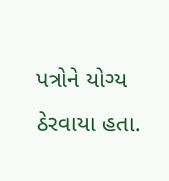પત્રોને યોગ્ય ઠેરવાયા હતા.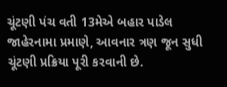ચૂંટણી પંચ વતી 13મેએ બહાર પાડેલ જાહેરનામા પ્રમાણે, આવનાર ત્રણ જૂન સુધી ચૂંટણી પ્રક્રિયા પૂરી કરવાની છે.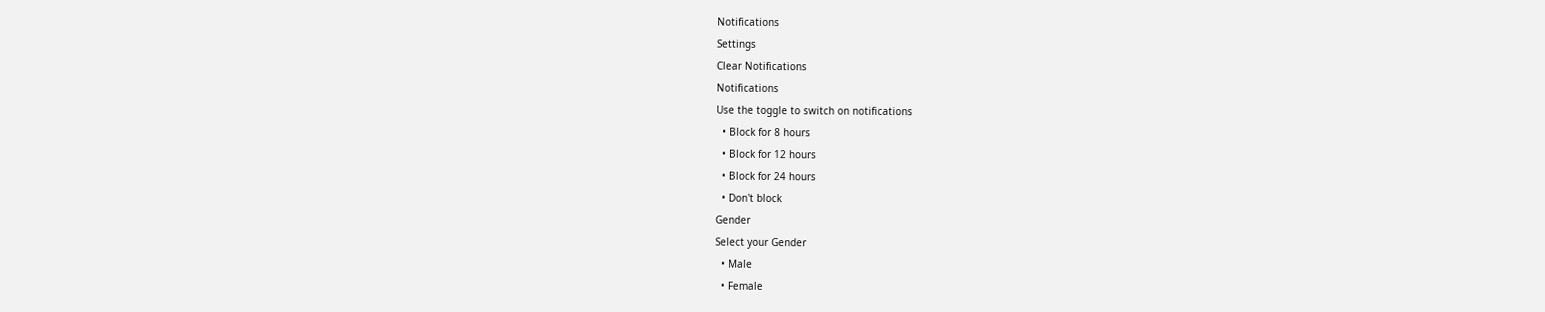Notifications
Settings
Clear Notifications
Notifications
Use the toggle to switch on notifications
  • Block for 8 hours
  • Block for 12 hours
  • Block for 24 hours
  • Don't block
Gender
Select your Gender
  • Male
  • Female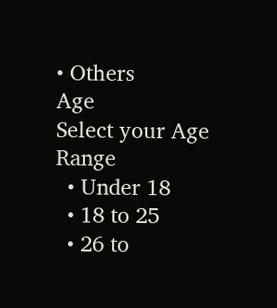• Others
Age
Select your Age Range
  • Under 18
  • 18 to 25
  • 26 to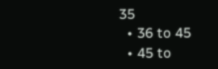35
  • 36 to 45
  • 45 to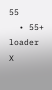55
  • 55+
loader
X